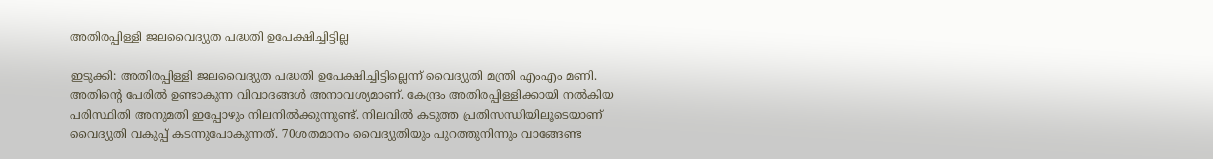അതിരപ്പിള്ളി ജലവൈദ്യുത പദ്ധതി ഉപേക്ഷിച്ചിട്ടില്ല

ഇടുക്കി: അതിരപ്പിള്ളി ജലവൈദ്യുത പദ്ധതി ഉപേക്ഷിച്ചിട്ടില്ലെന്ന് വൈദ്യുതി മന്ത്രി എംഎം മണി. അതിന്റെ പേരില്‍ ഉണ്ടാകുന്ന വിവാദങ്ങള്‍ അനാവശ്യമാണ്. കേന്ദ്രം അതിരപ്പിള്ളിക്കായി നല്‍കിയ പരിസ്ഥിതി അനുമതി ഇപ്പോഴും നിലനില്‍ക്കുന്നുണ്ട്. നിലവില്‍ കടുത്ത പ്രതിസന്ധിയിലൂടെയാണ് വൈദ്യുതി വകുപ്പ് കടന്നുപോകുന്നത്. 70ശതമാനം വൈദ്യുതിയും പുറത്തുനിന്നും വാങ്ങേണ്ട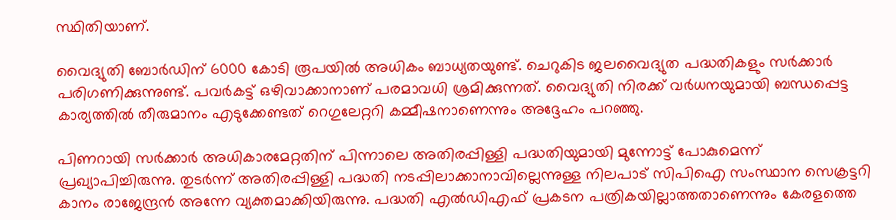സ്ഥിതിയാണ്.

വൈദ്യുതി ബോര്‍ഡിന് 6000 കോടി രൂപയില്‍ അധികം ബാധ്യതയുണ്ട്. ചെറുകിട ജലവൈദ്യുത പദ്ധതികളും സര്‍ക്കാര്‍ പരിഗണിക്കുന്നുണ്ട്. പവര്‍കട്ട് ഒഴിവാക്കാനാണ് പരമാവധി ശ്രമിക്കുന്നത്. വൈദ്യുതി നിരക്ക് വര്‍ധനയുമായി ബന്ധപ്പെട്ട കാര്യത്തില്‍ തീരുമാനം എടുക്കേണ്ടത് റെഗുലേറ്ററി കമ്മീഷനാണെന്നും അദ്ദേഹം പറഞ്ഞു.

പിണറായി സര്‍ക്കാര്‍ അധികാരമേറ്റതിന് പിന്നാലെ അതിരപ്പിള്ളി പദ്ധതിയുമായി മുന്നോട്ട് പോകുമെന്ന് പ്രഖ്യാപിച്ചിരുന്നു. തുടര്‍ന്ന് അതിരപ്പിള്ളി പദ്ധതി നടപ്പിലാക്കാനാവില്ലെന്നുള്ള നിലപാട് സിപിഐ സംസ്ഥാന സെക്രട്ടറി കാനം രാജേന്ദ്രന്‍ അന്നേ വ്യക്തമാക്കിയിരുന്നു. പദ്ധതി എല്‍ഡിഎഫ് പ്രകടന പത്രികയില്ലാത്തതാണെന്നും കേരളത്തെ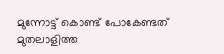മുന്നോട്ട് കൊണ്ട് പോകേണ്ടത് മുതലാളിത്ത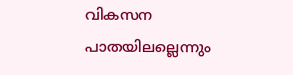വികസന പാതയിലല്ലെന്നും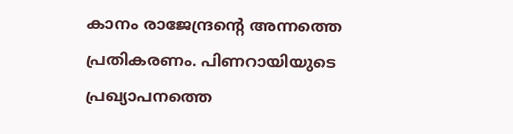കാനം രാജേന്ദ്രന്റെ അന്നത്തെ പ്രതികരണം. പിണറായിയുടെ പ്രഖ്യാപനത്തെ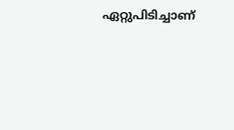ഏറ്റുപിടിച്ചാണ്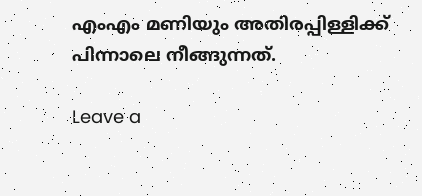എംഎം മണിയും അതിരപ്പിള്ളിക്ക് പിന്നാലെ നീങ്ങുന്നത്.

Leave a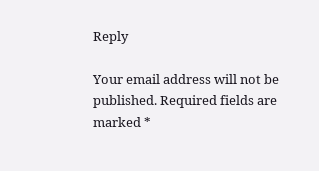Reply

Your email address will not be published. Required fields are marked *